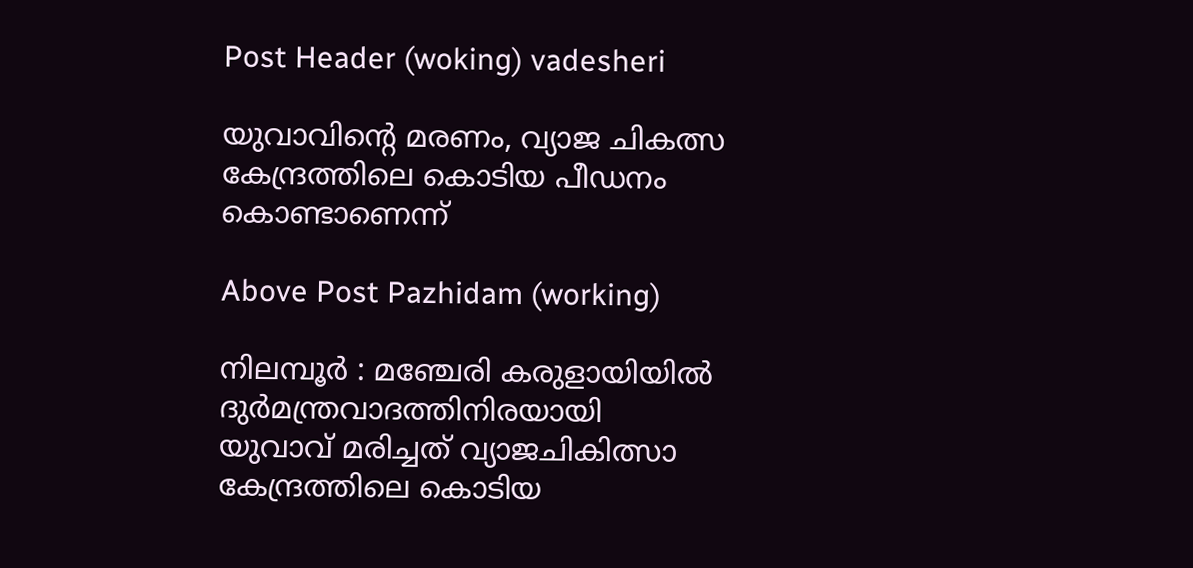Post Header (woking) vadesheri

യുവാവിന്റെ മരണം, വ്യാജ ചികത്സ കേന്ദ്രത്തിലെ കൊടിയ പീഡനം കൊണ്ടാണെന്ന്

Above Post Pazhidam (working)

നിലമ്പൂർ : മഞ്ചേരി കരുളായിയില്‍ ദുര്‍മന്ത്രവാദത്തിനിരയായി യുവാവ് മരിച്ചത് വ്യാജചികിത്സാ കേന്ദ്രത്തിലെ കൊടിയ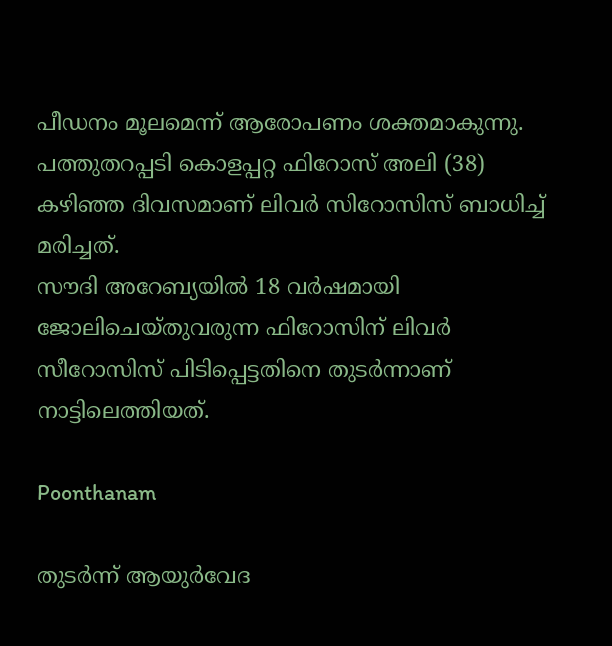പീഡനം മൂലമെന്ന് ആരോപണം ശക്തമാകുന്നു. പത്തുതറപ്പടി കൊളപ്പറ്റ ഫിറോസ് അലി (38) കഴിഞ്ഞ ദിവസമാണ് ലിവര്‍ സിറോസിസ് ബാധിച്ച്‌ മരിച്ചത്.
സൗദി അറേബ്യയില്‍ 18 വര്‍ഷമായി ജോലിചെയ്‌തുവരുന്ന ഫിറോസിന് ലിവര്‍ സീറോസിസ് പിടിപ്പെട്ടതിനെ തുടര്‍ന്നാണ് നാട്ടിലെത്തിയത്.

Poonthanam

തുടര്‍ന്ന് ആയുര്‍വേദ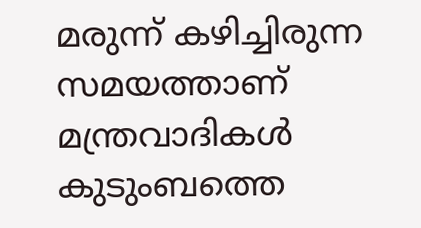മരുന്ന് കഴിച്ചിരുന്ന സമയത്താണ് മന്ത്രവാദികള്‍ കുടുംബത്തെ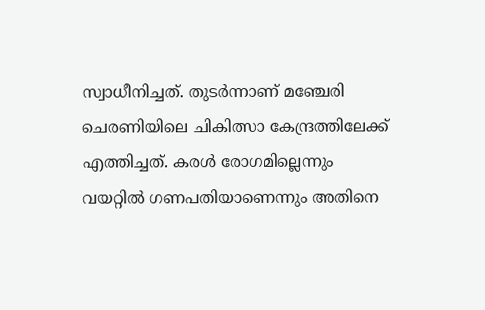സ്വാധീനിച്ചത്. തുടര്‍ന്നാണ് മഞ്ചേരി ചെരണിയിലെ ചികിത്സാ കേന്ദ്രത്തിലേക്ക് എത്തിച്ചത്. കരള്‍ രോഗമില്ലെന്നും വയറ്റില്‍ ഗണപതിയാണെന്നും അതിനെ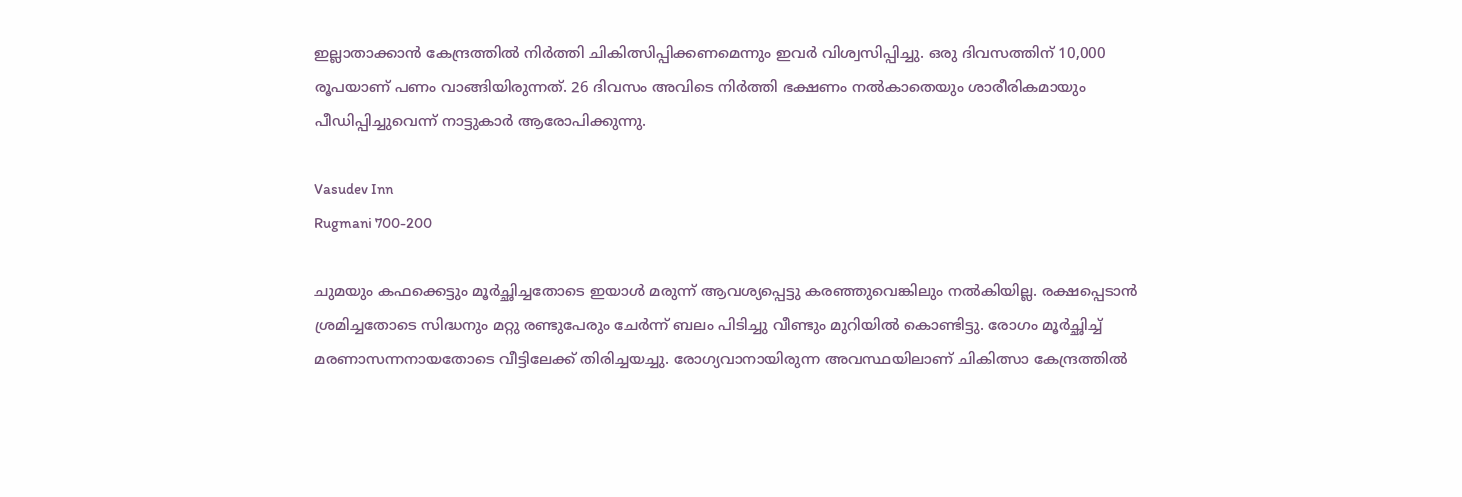ഇല്ലാതാക്കാന്‍ കേന്ദ്രത്തില്‍ നിര്‍ത്തി ചികിത്സിപ്പിക്കണമെന്നും ഇവര്‍ വിശ്വസിപ്പിച്ചു. ഒരു ദിവസത്തിന് 10,000 രൂപയാണ് പണം വാങ്ങിയിരുന്നത്. 26 ദിവസം അവിടെ നിര്‍ത്തി ഭക്ഷണം നല്‍കാതെയും ശാരീരികമായും പീഡിപ്പിച്ചുവെന്ന് നാട്ടുകാര്‍ ആരോപിക്കുന്നു.

Vasudev Inn
Rugmani 700-200

ചുമയും കഫക്കെട്ടും മൂര്‍ച്ഛിച്ചതോടെ ഇയാള്‍ മരുന്ന് ആവശ്യപ്പെട്ടു കരഞ്ഞുവെങ്കിലും നല്‍കിയില്ല. രക്ഷപ്പെടാന്‍ ശ്രമിച്ചതോടെ സിദ്ധനും മറ്റു രണ്ടുപേരും ചേര്‍ന്ന് ബലം പിടിച്ചു വീണ്ടും മുറിയില്‍ കൊണ്ടിട്ടു. രോഗം മൂര്‍ച്ഛിച്ച്‌ മരണാസന്നനായതോടെ വീട്ടിലേക്ക് തിരിച്ചയച്ചു. രോഗ്യവാനായിരുന്ന അവസ്ഥയിലാണ് ചികിത്സാ കേന്ദ്രത്തില്‍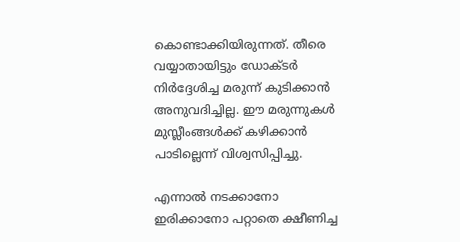കൊണ്ടാക്കിയിരുന്നത്. തീരെ വയ്യാതായിട്ടും ഡോക്‌ടര്‍ നിര്‍ദ്ദേശിച്ച മരുന്ന്‌ കുടിക്കാന്‍ അനുവദിച്ചില്ല. ഈ മരുന്നുകള്‍ മുസ്ലീംങ്ങള്‍ക്ക്‌ കഴിക്കാന്‍ പാടില്ലെന്ന്‌ വിശ്വസിപ്പിച്ചു.

എന്നാല്‍ നടക്കാനോ ഇരിക്കാനോ പറ്റാതെ ക്ഷീണിച്ച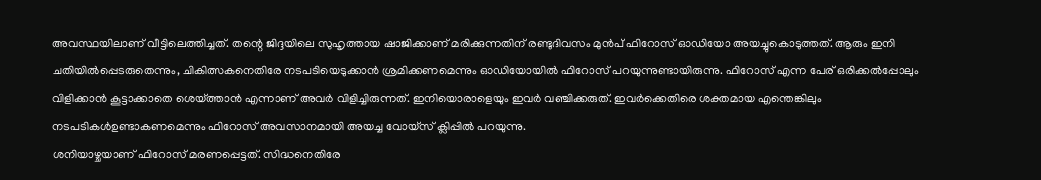അവസ്ഥയിലാണ് വീട്ടിലെത്തിച്ചത്. തന്റെ ജിദ്ദയിലെ സുഹൃത്തായ ഷാജിക്കാണ് മരിക്കുന്നതിന് രണ്ടുദിവസം മുന്‍പ് ഫിറോസ് ഓഡിയോ അയച്ചുകൊടുത്തത്. ആരും ഇനി ചതിയില്‍പ്പെടരുതെന്നും, ചികിത്സകനെതിരേ നടപടിയെടുക്കാന്‍ ശ്രമിക്കണമെന്നും ഓഡിയോയില്‍ ഫിറോസ് പറയുന്നുണ്ടായിരുന്നു. ഫിറോസ്‌ എന്ന പേര്‌ ഒരിക്കല്‍പ്പോലും വിളിക്കാന്‍ കൂട്ടാക്കാതെ ശെയ്‌ത്താന്‍ എന്നാണ്‌ അവര്‍ വിളിച്ചിരുന്നത്‌. ഇനിയൊരാളെയും ഇവര്‍ വഞ്ചിക്കരുത്‌. ഇവര്‍ക്കെതിരെ ശക്തമായ എന്തെങ്കിലും നടപടികള്‍ഉണ്ടാകണമെന്നും ഫിറോസ്‌ അവസാനമായി അയച്ച വോയ്‌സ്‌ ക്ലിപ്പില്‍ പറയുന്നു.
ശനിയാഴ്ചയാണ് ഫിറോസ് മരണപ്പെട്ടത്. സിദ്ധനെതിരേ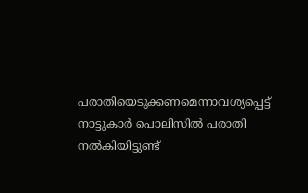പരാതിയെടുക്കണമെന്നാവശ്യപ്പെട്ട് നാട്ടുകാര്‍ പൊലിസില്‍ പരാതി നല്‍കിയിട്ടുണ്ട്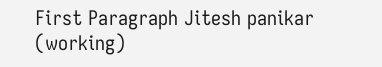First Paragraph Jitesh panikar (working)